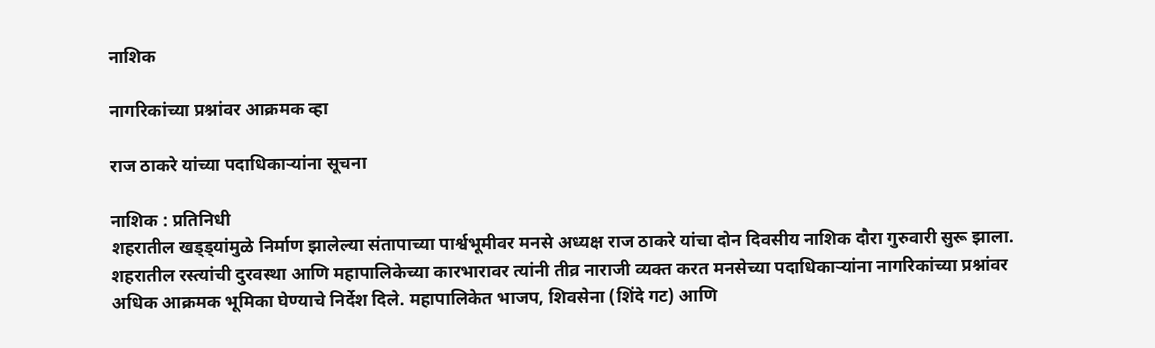नाशिक

नागरिकांच्या प्रश्नांवर आक्रमक व्हा

राज ठाकरे यांच्या पदाधिकार्‍यांना सूचना

नाशिक : प्रतिनिधी
शहरातील खड्ड्यांमुळे निर्माण झालेल्या संतापाच्या पार्श्वभूमीवर मनसे अध्यक्ष राज ठाकरे यांचा दोन दिवसीय नाशिक दौरा गुरुवारी सुरू झाला. शहरातील रस्त्यांची दुरवस्था आणि महापालिकेच्या कारभारावर त्यांनी तीव्र नाराजी व्यक्त करत मनसेच्या पदाधिकार्‍यांना नागरिकांच्या प्रश्नांवर अधिक आक्रमक भूमिका घेण्याचे निर्देश दिले. महापालिकेत भाजप, शिवसेना (शिंदे गट) आणि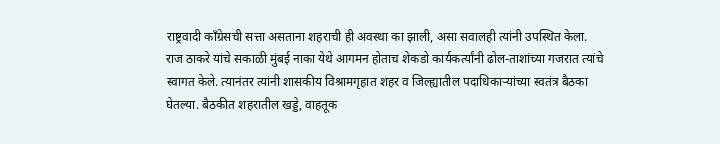राष्ट्रवादी काँग्रेसची सत्ता असताना शहराची ही अवस्था का झाली, असा सवालही त्यांनी उपस्थित केला.
राज ठाकरे यांचे सकाळी मुंबई नाका येथे आगमन होताच शेकडो कार्यकर्त्यांनी ढोल-ताशांच्या गजरात त्यांचे स्वागत केले. त्यानंतर त्यांनी शासकीय विश्रामगृहात शहर व जिल्ह्यातील पदाधिकार्‍यांच्या स्वतंत्र बैठका घेतल्या. बैठकीत शहरातील खड्डे, वाहतूक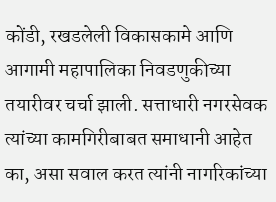कोंडी, रखडलेली विकासकामे आणि आगामी महापालिका निवडणुकीच्या तयारीवर चर्चा झाली. सत्ताधारी नगरसेवक त्यांच्या कामगिरीबाबत समाधानी आहेत का, असा सवाल करत त्यांनी नागरिकांच्या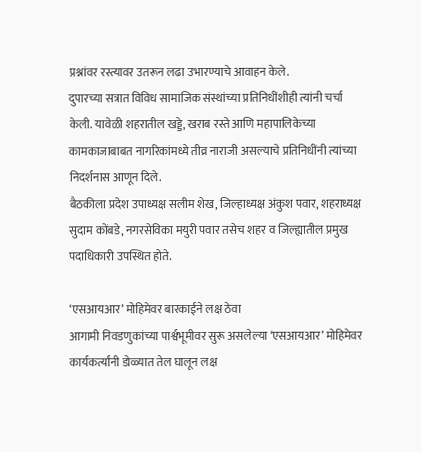प्रश्नांवर रस्त्यावर उतरून लढा उभारण्याचे आवाहन केले.
दुपारच्या सत्रात विविध सामाजिक संस्थांच्या प्रतिनिधींशीही त्यांनी चर्चा केली. यावेळी शहरातील खड्डे, खराब रस्ते आणि महापालिकेच्या कामकाजाबाबत नागरिकांमध्ये तीव्र नाराजी असल्याचे प्रतिनिधींनी त्यांच्या निदर्शनास आणून दिले.
बैठकीला प्रदेश उपाध्यक्ष सलीम शेख, जिल्हाध्यक्ष अंकुश पवार, शहराध्यक्ष सुदाम कोंबडे, नगरसेविका मयुरी पवार तसेच शहर व जिल्ह्यातील प्रमुख पदाधिकारी उपस्थित होते.

‘एसआयआर’ मोहिमेवर बारकाईने लक्ष ठेवा
आगामी निवडणुकांच्या पार्श्वभूमीवर सुरू असलेल्या ‘एसआयआर’ मोहिमेवर कार्यकर्त्यांनी डोळ्यात तेल घालून लक्ष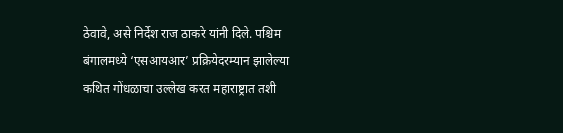ठेवावे, असे निर्देश राज ठाकरे यांनी दिले. पश्चिम बंगालमध्ये ‘एसआयआर’ प्रक्रियेदरम्यान झालेल्या कथित गोंधळाचा उल्लेख करत महाराष्ट्रात तशी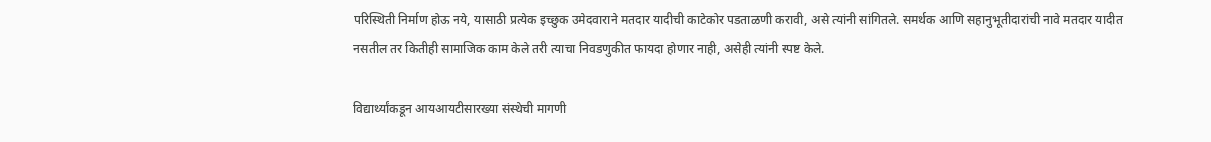परिस्थिती निर्माण होऊ नये, यासाठी प्रत्येक इच्छुक उमेदवाराने मतदार यादीची काटेकोर पडताळणी करावी, असे त्यांनी सांगितले. समर्थक आणि सहानुभूतीदारांची नावे मतदार यादीत नसतील तर कितीही सामाजिक काम केले तरी त्याचा निवडणुकीत फायदा होणार नाही, असेही त्यांनी स्पष्ट केले.

विद्यार्थ्यांकडून आयआयटीसारख्या संस्थेची मागणी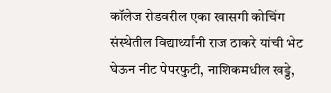कॉलेज रोडवरील एका खासगी कोचिंग संस्थेतील विद्यार्थ्यांनी राज ठाकरे यांची भेट घेऊन नीट पेपरफुटी, नाशिकमधील खड्डे,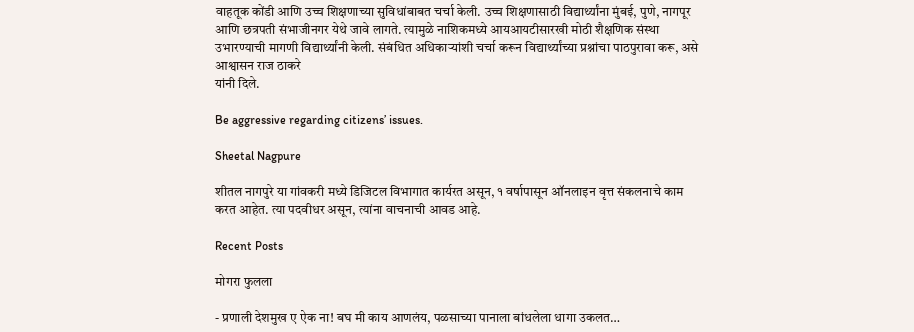वाहतूक कोंडी आणि उच्च शिक्षणाच्या सुविधांबाबत चर्चा केली. उच्च शिक्षणासाठी विद्यार्थ्यांना मुंबई, पुणे, नागपूर आणि छत्रपती संभाजीनगर येथे जावे लागते. त्यामुळे नाशिकमध्ये आयआयटीसारखी मोठी शैक्षणिक संस्था उभारण्याची मागणी विद्यार्थ्यांनी केली. संबंधित अधिकार्‍यांशी चर्चा करून विद्यार्थ्यांच्या प्रश्नांचा पाठपुरावा करू, असे आश्वासन राज ठाकरे
यांनी दिले.

Be aggressive regarding citizens’ issues.

Sheetal Nagpure

शीतल नागपुरे या गांवकरी मध्ये डिजिटल विभागात कार्यरत असून, १ वर्षापासून ऑनलाइन वृत्त संकलनाचे काम करत आहेत. त्या पदवीधर असून, त्यांना वाचनाची आवड आहे.

Recent Posts

मोगरा फुलला

- प्रणाली देशमुख ए ऐक ना! बघ मी काय आणलंय, पळसाच्या पानाला बांधलेला धागा उकलत…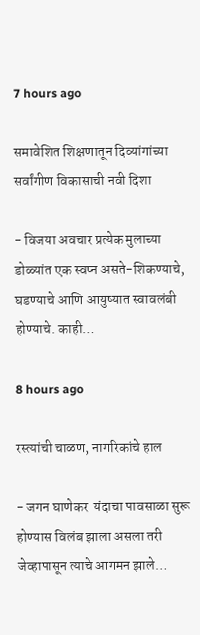7 hours ago

समावेशित शिक्षणातून दिव्यांगांच्या सर्वांगीण विकासाची नवी दिशा

- विजया अवचार प्रत्येक मुलाच्या डोळ्यांत एक स्वप्न असते-शिकण्याचे, घडण्याचे आणि आयुष्यात स्वावलंबी होण्याचे. काही…

8 hours ago

रस्त्यांची चाळण, नागरिकांचे हाल

- जगन घाणेकर  यंदाचा पावसाळा सुरू होण्यास विलंब झाला असला तरी जेव्हापासून त्याचे आगमन झाले…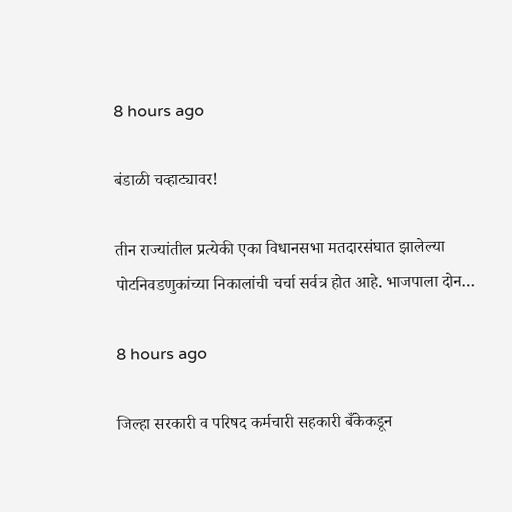8 hours ago

बंडाळी चव्हाट्यावर!

तीन राज्यांतील प्रत्येकी एका विधानसभा मतदारसंघात झालेल्या पोटनिवडणुकांच्या निकालांची चर्चा सर्वत्र होत आहे. भाजपाला दोन…

8 hours ago

जिल्हा सरकारी व परिषद कर्मचारी सहकारी बँकेकडून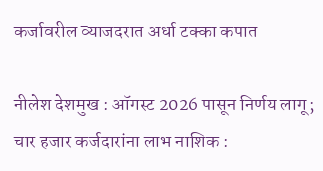कर्जावरील व्याजदरात अर्धा टक्का कपात

नीलेश देशमुख : ऑगस्ट 2026 पासून निर्णय लागू; चार हजार कर्जदारांना लाभ नाशिक :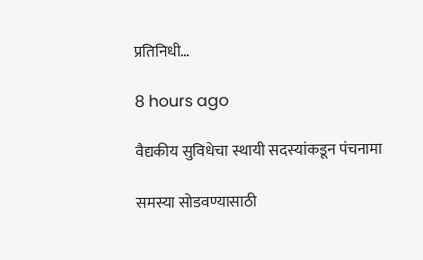प्रतिनिधी…

8 hours ago

वैद्यकीय सुविधेचा स्थायी सदस्यांकडून पंचनामा

समस्या सोडवण्यासाठी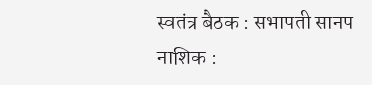स्वतंत्र बैठक : सभापती सानप नाशिक :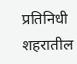प्रतिनिधी शहरातील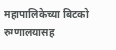महापालिकेच्या बिटको रुग्णालयासह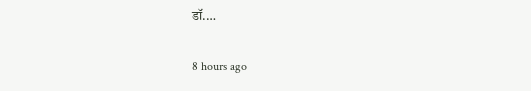डॉ.…

8 hours ago